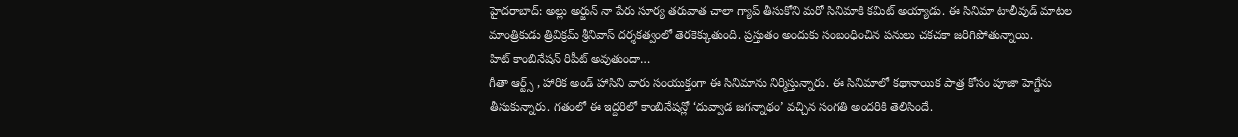హైదరాబాద్: అల్లు అర్జున్ నా పేరు సూర్య తరువాత చాలా గ్యాప్ తీసుకోని మరో సినిమాకి కమిట్ అయ్యాడు. ఈ సినిమా టాలీవుడ్ మాటల మాంత్రికుడు త్రివిక్రమ్ శ్రీనివాస్ దర్శకత్వంలో తెరకెక్కుతుంది. ప్రస్తుతం అందుకు సంబంధించిన పనులు చకచకా జరిగిపోతున్నాయి.
హిట్ కాంబినేషన్ రిపీట్ అవుతుందా…
గీతా ఆర్ట్స్ , హారిక అండ్ హాసిని వారు సంయుక్తంగా ఈ సినిమాను నిర్మిస్తున్నారు. ఈ సినిమాలో కథానాయిక పాత్ర కోసం పూజా హెగ్డేను తీసుకున్నారు. గతంలో ఈ ఇద్దరిలో కాంబినేషన్లో ‘దువ్వాడ జగన్నాథం’ వచ్చిన సంగతి అందరికి తెలిసిందే.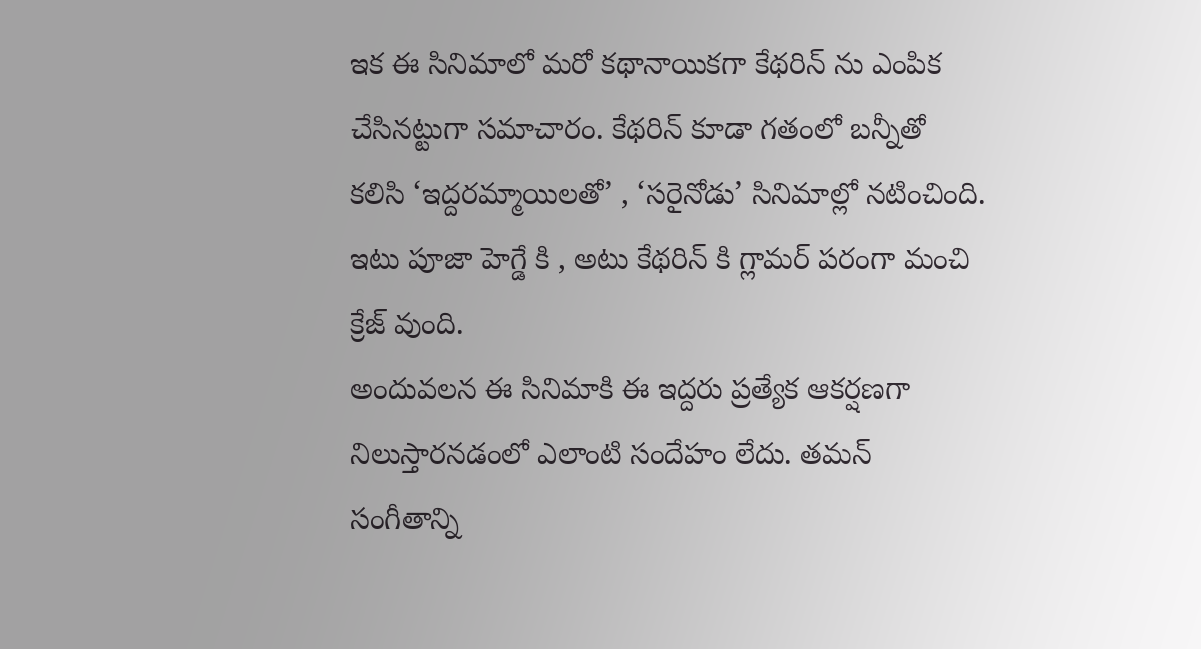ఇక ఈ సినిమాలో మరో కథానాయికగా కేథరిన్ ను ఎంపిక చేసినట్టుగా సమాచారం. కేథరిన్ కూడా గతంలో బన్నీతో కలిసి ‘ఇద్దరమ్మాయిలతో’ , ‘సరైనోడు’ సినిమాల్లో నటించింది. ఇటు పూజా హెగ్డే కి , అటు కేథరిన్ కి గ్లామర్ పరంగా మంచి క్రేజ్ వుంది.
అందువలన ఈ సినిమాకి ఈ ఇద్దరు ప్రత్యేక ఆకర్షణగా నిలుస్తారనడంలో ఎలాంటి సందేహం లేదు. తమన్ సంగీతాన్ని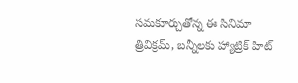సమకూర్చుతోన్న ఈ సినిమా త్రివిక్రమ్, బన్నీలకు హ్యాట్రిక్ హిట్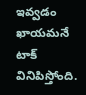ఇవ్వడం ఖాయమనే టాక్ వినిపిస్తోంది.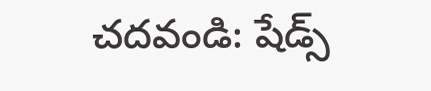చదవండి: షేడ్స్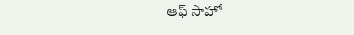ఆఫ్ సాహో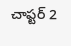చాప్టర్ 2